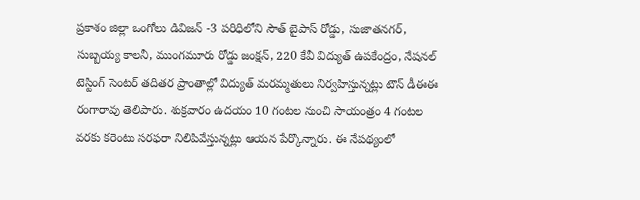ప్రకాశం జిల్లా ఒంగోలు డివిజన్ -3 పరిధిలోని సౌత్ బైపాస్ రోడ్డు, సుజాతనగర్, సుబ్బయ్య కాలనీ, ముంగమూరు రోడ్డు జంక్షన్, 220 కేవీ విద్యుత్ ఉపకేంద్రం, నేషనల్ టెస్టింగ్ సెంటర్ తదితర ప్రాంతాల్లో విద్యుత్ మరమ్మతులు నిర్వహిస్తున్నట్లు టౌన్ డీఈఈ రంగారావు తెలిపారు. శుక్రవారం ఉదయం 10 గంటల నుంచి సాయంత్రం 4 గంటల వరకు కరెంటు సరఫరా నిలిపివేస్తున్నట్లు ఆయన పేర్కొన్నారు. ఈ నేపథ్యంలో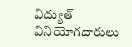విద్యుత్ వినియోగదారులు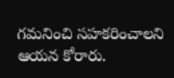గమనించి సహకరించాలని ఆయన కోరారు.